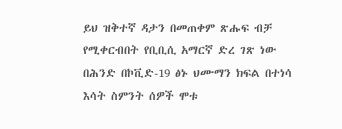ይህ ዝቅተኛ ዳታን በመጠቀም ጽሑፍ ብቻ የሚቀርብበት የቢቢሲ አማርኛ ድረ ገጽ ነው
በሕንድ በኮቪድ-19 ፅኑ ህሙማን ክፍል በተነሳ እሳት ስምንት ሰዎች ሞቱ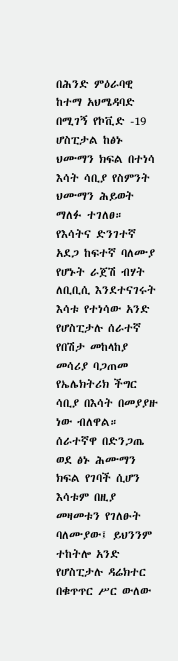በሕንድ ምዕራባዊ ከተማ አህሜዳባድ በሚገኝ የኮቪድ -19 ሆስፒታል ከፅኑ ህሙማን ክፍል በተነሳ እሳት ሳቢያ የስምንት ህሙማን ሕይወት ማለፉ ተገለፀ።
የእሳትና ድንገተኛ አደጋ ከፍተኛ ባለሙያ የሆኑት ራጀሽ ብሃት ለቢቢሲ እንደተናገሩት እሳቱ የተነሳው አንድ የሆስፒታሉ ሰራተኛ የበሽታ መከላከያ መሳሪያ ባጋጠመ የኤሌክትሪክ ችግር ሳቢያ በእሳት በመያያዙ ነው ብለዋል።
ሰራተኛዋ በድንጋጤ ወደ ፅኑ ሕሙማን ክፍል የገባች ሲሆን እሳቱም በዚያ መዛመቱን የገለፁት ባለሙያው፤ ይህንንም ተከትሎ አንድ የሆስፒታሉ ዳሬክተር በቁጥጥር ሥር ውለው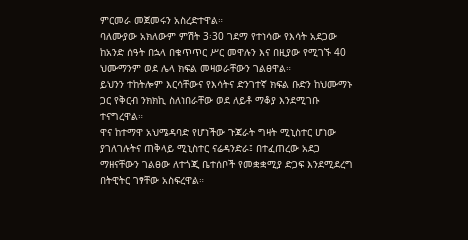ምርመራ መጀመሩን አስረድተዋል።
ባለሙያው አክለውም ምሽት 3፡30 ገደማ የተነሳው የእሳት አደጋው ከአንድ ሰዓት በኋላ በቁጥጥር ሥር መዋሉን እና በዚያው የሚገኙ 40 ህሙማንም ወደ ሌላ ክፍል መዛወራቸውን ገልፀዋል።
ይህንን ተከትሎም እርሳቸውና የእሳትና ድንገተኛ ክፍል ቡድን ከህሙማኑ ጋር የቅርብ ንክክኪ ስለነበራቸው ወደ ለይቶ ማቆያ እንደሚገቡ ተናግረዋል።
ዋና ከተማዋ አህሜዳባድ የሆነችው ጉጃራት ግዛት ሚኒስተር ሆነው ያገለገሉትና ጠቅላይ ሚኒስተር ናሬዳንድራ፤ በተፈጠረው አደጋ ማዘናቸውን ገልፀው ለተጎጂ ቤተሰቦች የመቋቋሚያ ድጋፍ እንደሚደረግ በትዊትር ገፃቸው አስፍረዋል።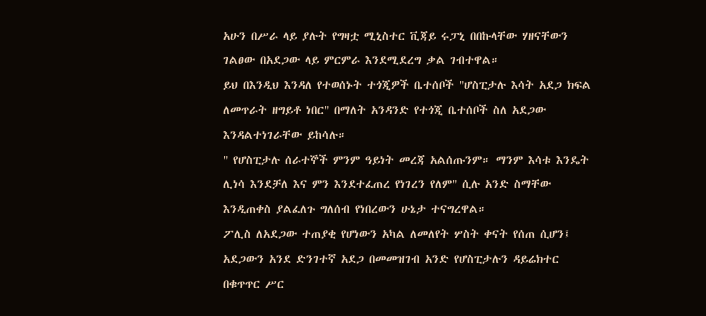አሁን በሥራ ላይ ያሉት የግዛቷ ሚኒስተር ቪጃይ ሩፓኒ በበኩላቸው ሃዘናቸውን ገልፀው በአደጋው ላይ ምርምራ እንደሚደረግ ቃል ገብተዋል።
ይህ በእንዲህ እንዳለ የተወሰኑት ተጎጂዎች ቤተሰቦች "ሆስፒታሉ እሳት አደጋ ክፍል ለመጥራት ዘግይቶ ነበር" በማለት አንዳንድ የተጎጂ ቤተሰቦች ስለ አደጋው እንዳልተነገራቸው ይከሳሉ።
" የሆስፒታሉ ሰራተኞች ምንም ዓይነት መረጃ አልሰጡንም። ማንም እሳቱ እንዴት ሊነሳ እንደቻለ እና ምን እንደተፈጠረ የነገረን የለም" ሲሉ አንድ ስማቸው እንዲጠቀስ ያልፈለጉ ግለሰብ የነበረውን ሁኔታ ተናግረዋል።
ፖሊስ ለአደጋው ተጠያቂ የሆነውን አካል ለመለየት ሦስት ቀናት የሰጠ ሲሆን፤ አደጋውን አንደ ድንገተኛ አደጋ በመመዝገብ አንድ የሆስፒታሉን ዳይሬክተር በቁጥጥር ሥር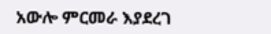አውሎ ምርመራ እያደረገ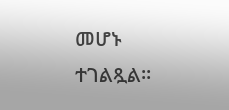መሆኑ ተገልጿል።